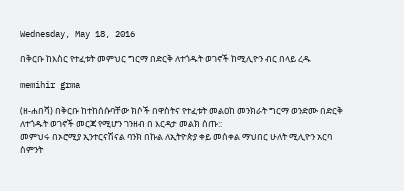Wednesday, May 18, 2016

በቅርቡ ከእስር የተፈቱት መምህር ግርማ በድርቅ ለተጎዱት ወገኖች ከሚሊዮን ብር በላይ ረዱ

memihir grma

(ዘ-ሐበሻ) በቅርቡ ከተከሰሱባቸው ክሶች በዋስትና የተፈቱት መልዐከ መንክራት ግርማ ወንድሙ በድርቅ ለተጎዱት ወገኖች መርጃ የሚሆን ገንዘብ በ እርዳታ መልክ ሰጡ::
መምህሩ በኦሮሚያ ኢንተርናሽናል ባንክ በኩል ለኢትዮጵያ ቀይ መስቀል ማህበር ሁለት ሚሊዮን አርባ ስምንት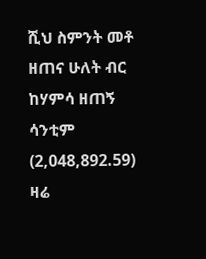ሺህ ስምንት መቶ ዘጠና ሁለት ብር ከሃምሳ ዘጠኝ ሳንቲም (2,048,892.59) ዛሬ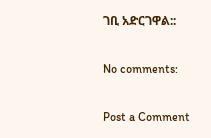ገቢ አድርገዋል::

No comments:

Post a Comment